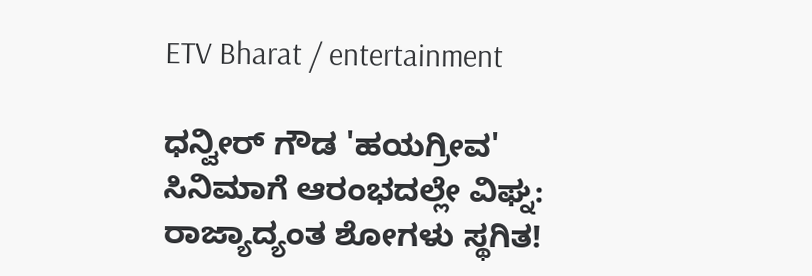ETV Bharat / entertainment

ಧನ್ವೀರ್ ಗೌಡ 'ಹಯಗ್ರೀವ' ಸಿನಿಮಾಗೆ ಆರಂಭದಲ್ಲೇ ವಿಘ್ನ: ರಾಜ್ಯಾದ್ಯಂತ ಶೋಗಳು ಸ್ಥಗಿತ!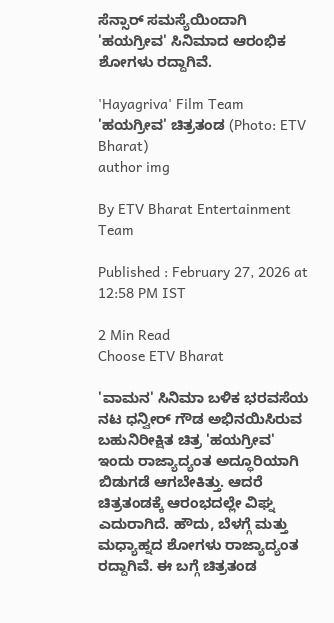ಸೆನ್ಸಾರ್ ಸಮಸ್ಯೆಯಿಂದಾಗಿ 'ಹಯಗ್ರೀವ' ಸಿನಿಮಾದ ಆರಂಭಿಕ ಶೋಗಳು ರದ್ದಾಗಿವೆ.

'Hayagriva' Film Team
'ಹಯಗ್ರೀವ' ಚಿತ್ರತಂಡ (Photo: ETV Bharat)
author img

By ETV Bharat Entertainment Team

Published : February 27, 2026 at 12:58 PM IST

2 Min Read
Choose ETV Bharat

'ವಾಮನ' ಸಿನಿಮಾ ಬಳಿಕ ಭರವಸೆಯ ನಟ ಧನ್ವೀರ್ ಗೌಡ ಅಭಿನಯಿಸಿರುವ ಬಹುನಿರೀಕ್ಷಿತ ಚಿತ್ರ 'ಹಯಗ್ರೀವ' ಇಂದು ರಾಜ್ಯಾದ್ಯಂತ ಅದ್ಧೂರಿಯಾಗಿ ಬಿಡುಗಡೆ ಆಗಬೇಕಿತ್ತು. ಆದರೆ ಚಿತ್ರತಂಡಕ್ಕೆ ಆರಂಭದಲ್ಲೇ ವಿಘ್ನ ಎದುರಾಗಿದೆ. ಹೌದು, ಬೆಳಗ್ಗೆ ಮತ್ತು ಮಧ್ಯಾಹ್ನದ ಶೋಗಳು ರಾಜ್ಯಾದ್ಯಂತ ರದ್ದಾಗಿವೆ. ಈ ಬಗ್ಗೆ ಚಿತ್ರತಂಡ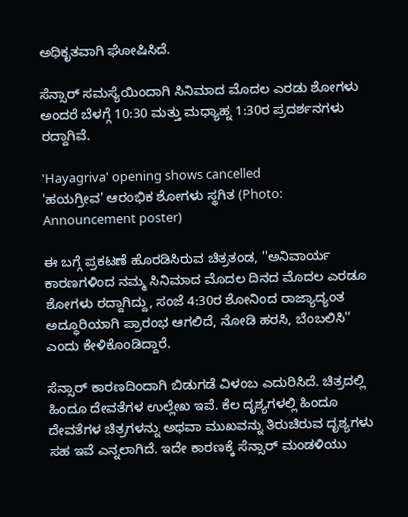ಅಧಿಕೃತವಾಗಿ ಘೋಷಿಸಿದೆ.

ಸೆನ್ಸಾರ್ ಸಮಸ್ಯೆಯಿಂದಾಗಿ ಸಿನಿಮಾದ ಮೊದಲ ಎರಡು ಶೋಗಳು ಅಂದರೆ ಬೆಳಗ್ಗೆ 10:30 ಮತ್ತು ಮಧ್ಯಾಹ್ನ 1:30ರ ಪ್ರದರ್ಶನಗಳು ರದ್ದಾಗಿವೆ.

'Hayagriva' opening shows cancelled
'ಹಯಗ್ರೀವ' ಆರಂಭಿಕ ಶೋಗಳು ಸ್ಥಗಿತ (Photo: Announcement poster)

ಈ ಬಗ್ಗೆ ಪ್ರಕಟಣೆ ಹೊರಡಿಸಿರುವ ಚಿತ್ರತಂಡ, ''ಅನಿವಾರ್ಯ ಕಾರಣಗಳಿಂದ ನಮ್ಮ ಸಿನಿಮಾದ ಮೊದಲ ದಿನದ ಮೊದಲ ಎರಡೂ ಶೋಗಳು ರದ್ದಾಗಿದ್ದು, ಸಂಜೆ 4:30ರ ಶೋನಿಂದ ರಾಜ್ಯಾದ್ಯಂತ ಅದ್ಧೂರಿಯಾಗಿ ಪ್ರಾರಂಭ ಆಗಲಿದೆ, ನೋಡಿ ಹರಸಿ, ಬೆಂಬಲಿಸಿ'' ಎಂದು ಕೇಳಿಕೊಂಡಿದ್ದಾರೆ.

ಸೆನ್ಸಾರ್ ಕಾರಣದಿಂದಾಗಿ ಬಿಡುಗಡೆ ವಿಳಂಬ ಎದುರಿಸಿದೆ. ಚಿತ್ರದಲ್ಲಿ ಹಿಂದೂ ದೇವತೆಗಳ ಉಲ್ಲೇಖ ಇವೆ. ಕೆಲ ದೃಶ್ಯಗಳಲ್ಲಿ ಹಿಂದೂ ದೇವತೆಗಳ ಚಿತ್ರಗಳನ್ನು ಅಥವಾ ಮುಖವನ್ನು ತಿರುಚಿರುವ ದೃಶ್ಯಗಳು ಸಹ ಇವೆ ಎನ್ನಲಾಗಿದೆ. ಇದೇ ಕಾರಣಕ್ಕೆ ಸೆನ್ಸಾರ್ ಮಂಡಳಿಯು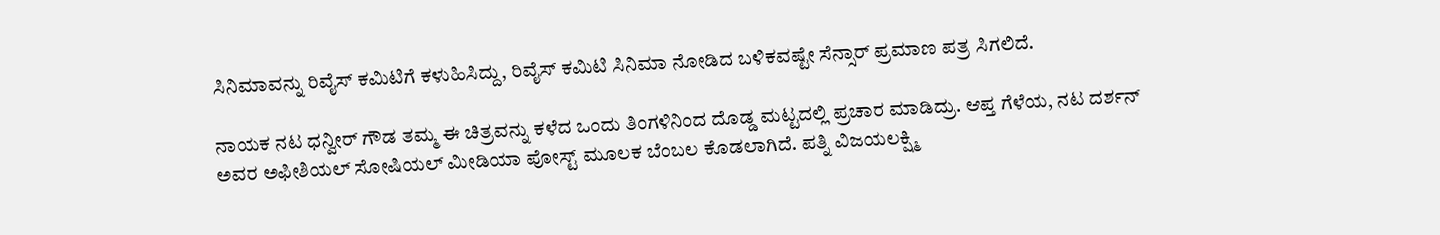ಸಿನಿಮಾವನ್ನು ರಿವೈಸ್ ಕಮಿಟಿಗೆ ಕಳುಹಿಸಿದ್ದು, ರಿವೈಸ್ ಕಮಿಟಿ ಸಿನಿಮಾ ನೋಡಿದ ಬಳಿಕವಷ್ಟೇ ಸೆನ್ಸಾರ್ ಪ್ರಮಾಣ ಪತ್ರ ಸಿಗಲಿದೆ.

ನಾಯಕ ನಟ ಧನ್ವೀರ್ ಗೌಡ ತಮ್ಮ ಈ ಚಿತ್ರವನ್ನು ಕಳೆದ ಒಂದು ತಿಂಗಳಿನಿಂದ ದೊಡ್ಡ ಮಟ್ಟದಲ್ಲಿ ಪ್ರಚಾರ ಮಾಡಿದ್ರು. ಆಪ್ತ ಗೆಳೆಯ, ನಟ ದರ್ಶನ್ ಅವರ ಅಫೀಶಿಯಲ್ ಸೋಷಿಯಲ್ ಮೀಡಿಯಾ ಪೋಸ್ಟ್ ಮೂಲಕ ಬೆಂಬಲ ಕೊಡಲಾಗಿದೆ. ಪತ್ನಿ ವಿಜಯಲಕ್ಷ್ಮಿ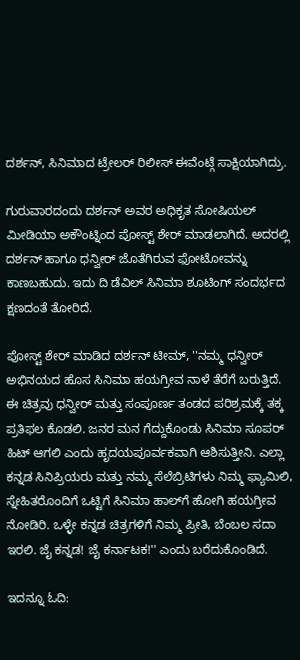ದರ್ಶನ್, ಸಿನಿಮಾದ ಟ್ರೇಲರ್ ರಿಲೀಸ್ ಈವೆಂಟ್ಗೆ ಸಾಕ್ಷಿಯಾಗಿದ್ರು.

ಗುರುವಾರದಂದು ದರ್ಶನ್ ಅವರ ಅಧಿಕೃತ ಸೋಷಿಯಲ್ ಮೀಡಿಯಾ ಅಕೌಂಟ್ನಿಂದ ಪೋಸ್ಟ್ ಶೇರ್ ಮಾಡಲಾಗಿದೆ. ಅದರಲ್ಲಿ ದರ್ಶನ್ ಹಾಗೂ ಧನ್ವೀರ್ ಜೊತೆಗಿರುವ ಫೋಟೋವನ್ನು ಕಾಣಬಹುದು. ಇದು ದಿ ಡೆವಿಲ್ ಸಿನಿಮಾ ಶೂಟಿಂಗ್ ಸಂದರ್ಭದ ಕ್ಷಣದಂತೆ ತೋರಿದೆ.

ಪೋಸ್ಟ್ ಶೇರ್ ಮಾಡಿದ ದರ್ಶನ್ ಟೀಮ್, ''ನಮ್ಮ ಧನ್ವೀರ್ ಅಭಿನಯದ ಹೊಸ ಸಿನಿಮಾ ಹಯಗ್ರೀವ ನಾಳೆ ತೆರೆಗೆ ಬರುತ್ತಿದೆ. ಈ ಚಿತ್ರವು ಧನ್ವೀರ್ ಮತ್ತು ಸಂಪೂರ್ಣ ತಂಡದ ಪರಿಶ್ರಮಕ್ಕೆ ತಕ್ಕ ಪ್ರತಿಫಲ ಕೊಡಲಿ. ಜನರ ಮನ ಗೆದ್ದುಕೊಂಡು ಸಿನಿಮಾ ಸೂಪರ್ ಹಿಟ್ ಆಗಲಿ ಎಂದು ಹೃದಯಪೂರ್ವಕವಾಗಿ ಆಶಿಸುತ್ತೀನಿ. ಎಲ್ಲಾ ಕನ್ನಡ ಸಿನಿಪ್ರಿಯರು ಮತ್ತು ನಮ್ಮ ಸೆಲೆಬ್ರಿಟಿಗಳು ನಿಮ್ಮ ಫ್ಯಾಮಿಲಿ, ಸ್ನೇಹಿತರೊಂದಿಗೆ ಒಟ್ಟಿಗೆ ಸಿನಿಮಾ ಹಾಲ್‌ಗೆ ಹೋಗಿ ಹಯಗ್ರೀವ ನೋಡಿರಿ. ಒಳ್ಳೇ ಕನ್ನಡ ಚಿತ್ರಗಳಿಗೆ ನಿಮ್ಮ ಪ್ರೀತಿ, ಬೆಂಬಲ ಸದಾ ಇರಲಿ. ಜೈ ಕನ್ನಡ! ಜೈ ಕರ್ನಾಟಕ!'' ಎಂದು ಬರೆದುಕೊಂಡಿದೆ.

ಇದನ್ನೂ ಓದಿ: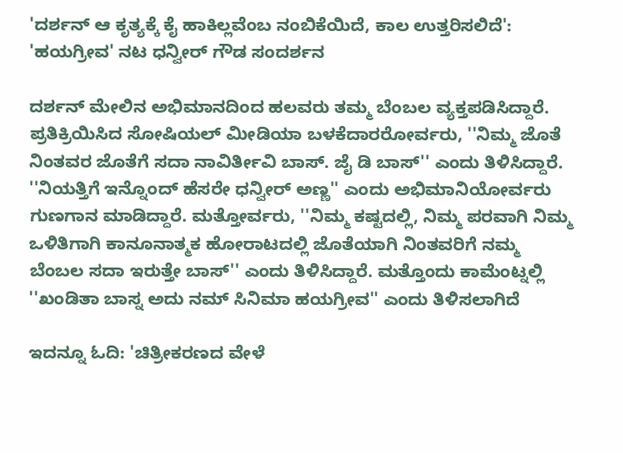'ದರ್ಶನ್ ಆ ಕೃತ್ಯಕ್ಕೆ ಕೈ ಹಾಕಿಲ್ಲವೆಂಬ ನಂಬಿಕೆಯಿದೆ, ಕಾಲ ಉತ್ತರಿಸಲಿದೆ': 'ಹಯಗ್ರೀವ' ನಟ ಧನ್ವೀರ್ ಗೌಡ ಸಂದರ್ಶನ

ದರ್ಶನ್ ಮೇಲಿನ ಅಭಿಮಾನದಿಂದ ಹಲವರು ತಮ್ಮ ಬೆಂಬಲ ವ್ಯಕ್ತಪಡಿಸಿದ್ದಾರೆ. ಪ್ರತಿಕ್ರಿಯಿಸಿದ ಸೋಷಿಯಲ್ ಮೀಡಿಯಾ ಬಳಕೆದಾರರೋರ್ವರು, ''ನಿಮ್ಮ ಜೊತೆ ನಿಂತವರ ಜೊತೆಗೆ ಸದಾ ನಾವಿರ್ತೀವಿ ಬಾಸ್. ಜೈ ಡಿ ಬಾಸ್'' ಎಂದು ತಿಳಿಸಿದ್ದಾರೆ. ''ನಿಯತ್ತಿಗೆ ಇನ್ನೊಂದ್ ಹೆಸರೇ ಧನ್ವೀರ್ ಅಣ್ಣ'' ಎಂದು ಅಭಿಮಾನಿಯೋರ್ವರು ಗುಣಗಾನ ಮಾಡಿದ್ದಾರೆ. ಮತ್ತೋರ್ವರು, ''ನಿಮ್ಮ ಕಷ್ಟದಲ್ಲಿ, ನಿಮ್ಮ ಪರವಾಗಿ ನಿಮ್ಮ ಒಳಿತಿಗಾಗಿ ಕಾನೂನಾತ್ಮಕ ಹೋರಾಟದಲ್ಲಿ ಜೊತೆಯಾಗಿ ನಿಂತವರಿಗೆ ನಮ್ಮ ಬೆಂಬಲ ಸದಾ ಇರುತ್ತೇ ಬಾಸ್'' ಎಂದು ತಿಳಿಸಿದ್ದಾರೆ. ಮತ್ತೊಂದು ಕಾಮೆಂಟ್ನಲ್ಲಿ ''ಖಂಡಿತಾ ಬಾಸ್ನ ಅದು ನಮ್ ಸಿನಿಮಾ ಹಯಗ್ರೀವ'' ಎಂದು ತಿಳಿಸಲಾಗಿದೆ

ಇದನ್ನೂ ಓದಿ: 'ಚಿತ್ರೀಕರಣದ ವೇಳೆ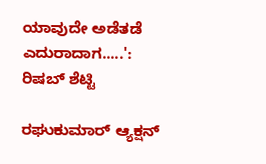ಯಾವುದೇ ಅಡೆತಡೆ ಎದುರಾದಾಗ.....': ರಿಷಬ್ ಶೆಟ್ಟಿ

ರಘುಕುಮಾರ್ ಆ್ಯಕ್ಷನ್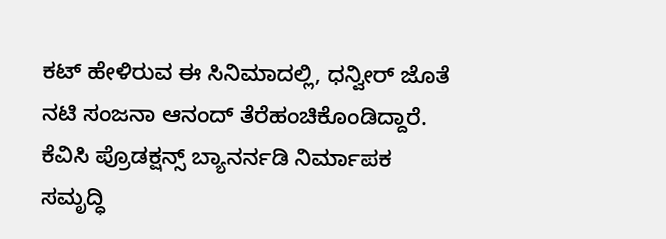ಕಟ್ ಹೇಳಿರುವ ಈ ಸಿನಿಮಾದಲ್ಲಿ, ಧನ್ವೀರ್ ಜೊತೆ ನಟಿ ಸಂಜನಾ ಆನಂದ್ ತೆರೆಹಂಚಿಕೊಂಡಿದ್ದಾರೆ. ಕೆವಿಸಿ ಪ್ರೊಡಕ್ಷನ್ಸ್‌ ಬ್ಯಾನರ್ನಡಿ ನಿರ್ಮಾಪಕ ಸಮೃದ್ಧಿ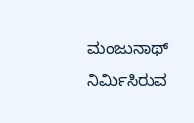ಮಂಜುನಾಥ್ ನಿರ್ಮಿಸಿರುವ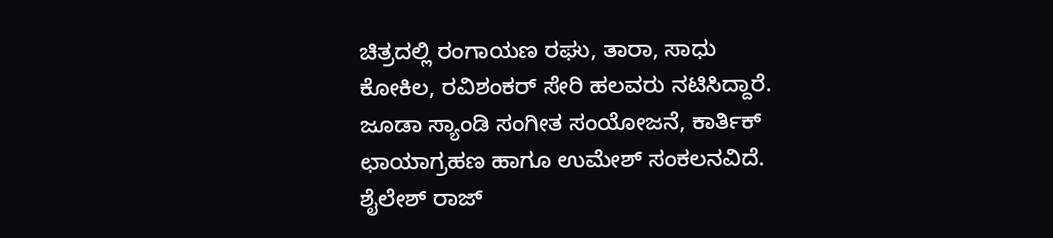ಚಿತ್ರದಲ್ಲಿ ರಂಗಾಯಣ ರಘು, ತಾರಾ, ಸಾಧು ಕೋಕಿಲ, ರವಿಶಂಕರ್ ಸೇರಿ ಹಲವರು ನಟಿಸಿದ್ದಾರೆ. ಜೂಡಾ ಸ್ಯಾಂಡಿ ಸಂಗೀತ ಸಂಯೋಜನೆ, ಕಾರ್ತಿಕ್ ಛಾಯಾಗ್ರಹಣ ಹಾಗೂ ಉಮೇಶ್ ಸಂಕಲನವಿದೆ. ಶೈಲೇಶ್ ರಾಜ್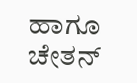ಹಾಗೂ ಚೇತನ್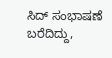ಸಿದ್ ಸಂಭಾಷಣೆ ಬರೆದಿದ್ದು,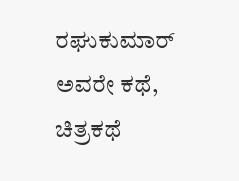ರಘುಕುಮಾರ್ ಅವರೇ ಕಥೆ, ಚಿತ್ರಕಥೆ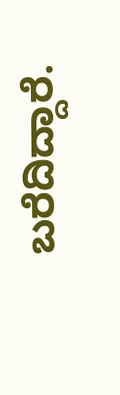ಬರೆದಿದ್ದಾರೆ.